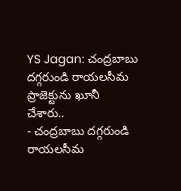YS Jagan: చంద్రబాబు దగ్గరుండి రాయలసీమ ప్రాజెక్టును ఖూనీ చేశారు..
- చంద్రబాబు దగ్గరుండి రాయలసీమ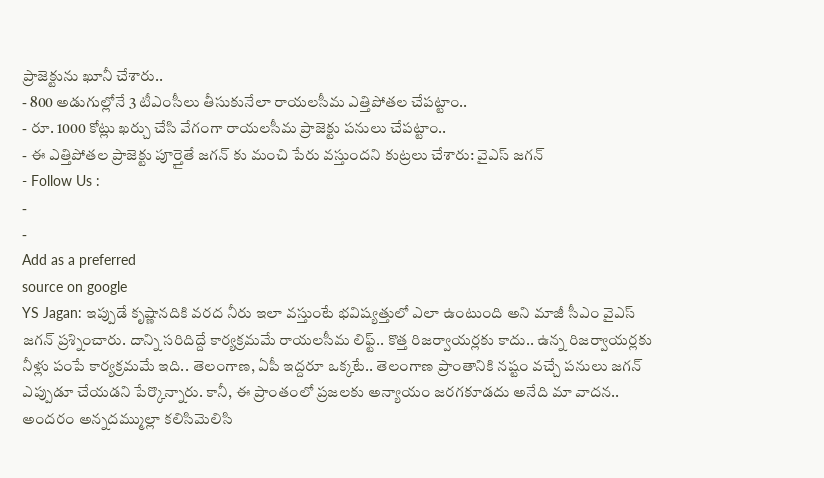ప్రాజెక్టును ఖూనీ చేశారు..
- 800 అడుగుల్లోనే 3 టీఎంసీలు తీసుకునేలా రాయలసీమ ఎత్తిపోతల చేపట్టాం..
- రూ. 1000 కోట్లు ఖర్చు చేసి వేగంగా రాయలసీమ ప్రాజెక్టు పనులు చేపట్టాం..
- ఈ ఎత్తిపోతల ప్రాజెక్టు పూర్తైతే జగన్ కు మంచి పేరు వస్తుందని కుట్రలు చేశారు: వైఎస్ జగన్
- Follow Us :
-
-
Add as a preferred
source on google
YS Jagan: ఇప్పుడే కృష్ణానదికి వరద నీరు ఇలా వస్తుంటే భవిష్యత్తులో ఎలా ఉంటుంది అని మాజీ సీఎం వైఎస్ జగన్ ప్రశ్నించారు. దాన్ని సరిదిద్దే కార్యక్రమమే రాయలసీమ లిఫ్ట్.. కొత్త రిజర్వాయర్లకు కాదు.. ఉన్న రిజర్వాయర్లకు నీళ్లు పంపే కార్యక్రమమే ఇది.. తెలంగాణ, ఏపీ ఇద్దరూ ఒక్కటే.. తెలంగాణ ప్రాంతానికి నష్టం వచ్చే పనులు జగన్ ఎప్పుడూ చేయడని పేర్కొన్నారు. కానీ, ఈ ప్రాంతంలో ప్రజలకు అన్యాయం జరగకూడదు అనేది మా వాదన.. అందరం అన్నదమ్ముల్లా కలిసిమెలిసి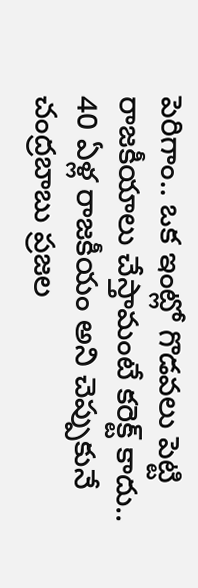పెరిగాం.. ఒక ఇంట్లో గొడవలు పెట్టి రాజకీయాలు చేస్తామంటే కరెక్ట్ కాదు.. 40 ఏళ్ల రాజకీయం అని చెప్పుకునే చంద్రబాబు ప్రజల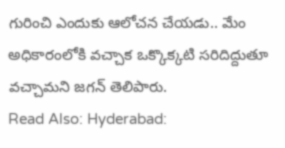గురించి ఎందుకు ఆలోచన చేయడు.. మేం అధికారంలోకి వచ్చాక ఒక్కొక్కటి సరిదిద్దుతూ వచ్చామని జగన్ తెలిపారు.
Read Also: Hyderabad: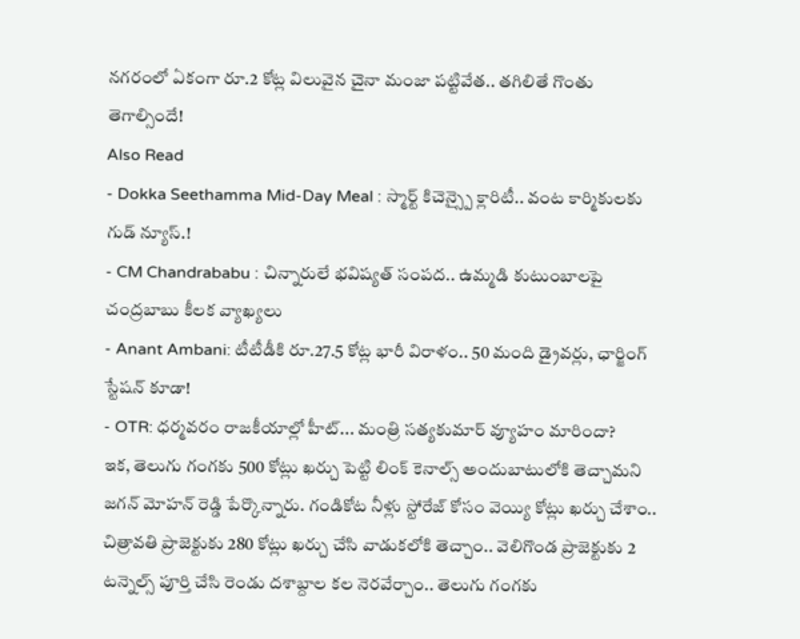నగరంలో ఏకంగా రూ.2 కోట్ల విలువైన చైనా మంజా పట్టివేత.. తగిలితే గొంతు తెగాల్సిందే!
Also Read
- Dokka Seethamma Mid-Day Meal : స్మార్ట్ కిచెన్స్పై క్లారిటీ.. వంట కార్మికులకు గుడ్ న్యూస్.!
- CM Chandrababu : చిన్నారులే భవిష్యత్ సంపద.. ఉమ్మడి కుటుంబాలపై చంద్రబాబు కీలక వ్యాఖ్యలు
- Anant Ambani: టీటీడీకి రూ.27.5 కోట్ల భారీ విరాళం.. 50 మంది డ్రైవర్లు, ఛార్జింగ్ స్టేషన్ కూడా!
- OTR: ధర్మవరం రాజకీయాల్లో హీట్... మంత్రి సత్యకుమార్ వ్యూహం మారిందా?
ఇక, తెలుగు గంగకు 500 కోట్లు ఖర్చు పెట్టి లింక్ కెనాల్స్ అందుబాటులోకి తెచ్చామని జగన్ మోహన్ రెడ్డి పేర్కొన్నారు. గండికోట నీళ్లు స్టోరేజ్ కోసం వెయ్యి కోట్లు ఖర్చు చేశాం.. చిత్రావతి ప్రాజెక్టుకు 280 కోట్లు ఖర్చు చేసి వాడుకలోకి తెచ్చాం.. వెలిగొండ ప్రాజెక్టుకు 2 టన్నెల్స్ పూర్తి చేసి రెండు దశాబ్దాల కల నెరవేర్చాం.. తెలుగు గంగకు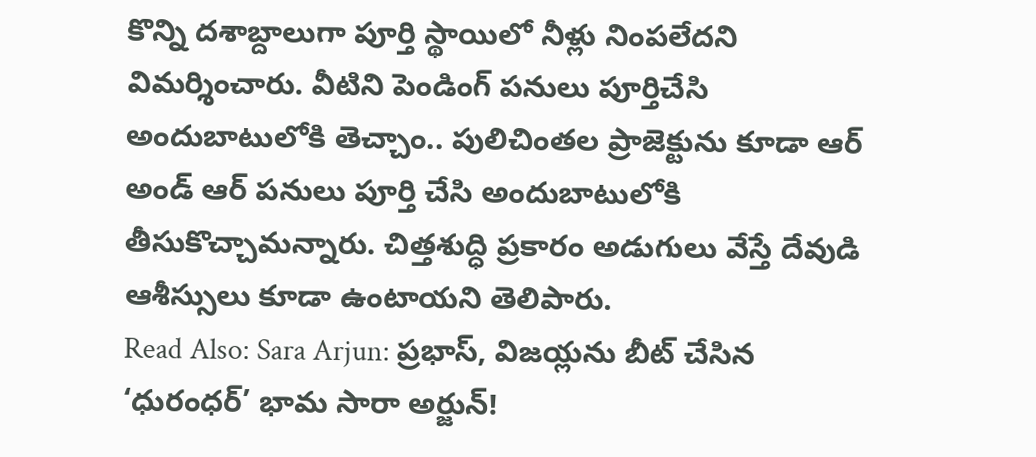కొన్ని దశాబ్దాలుగా పూర్తి స్థాయిలో నీళ్లు నింపలేదని విమర్శించారు. వీటిని పెండింగ్ పనులు పూర్తిచేసి అందుబాటులోకి తెచ్చాం.. పులిచింతల ప్రాజెక్టును కూడా ఆర్ అండ్ ఆర్ పనులు పూర్తి చేసి అందుబాటులోకి తీసుకొచ్చామన్నారు. చిత్తశుద్ధి ప్రకారం అడుగులు వేస్తే దేవుడి ఆశీస్సులు కూడా ఉంటాయని తెలిపారు.
Read Also: Sara Arjun: ప్రభాస్, విజయ్లను బీట్ చేసిన ‘ధురంధర్’ భామ సారా అర్జున్!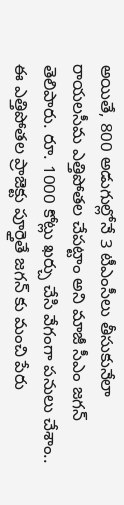అయితే, 800 అడుగుల్లోనే 3 టీఎంసీలు తీసుకునేలా రాయలసీమ ఎత్తిపోతల చేపట్టాం అని మాజీ సీఎం జగన్ తెలిపారు. రూ. 1000 కోట్లు ఖర్చు చేసి వేగంగా పనులు చేశాం.. ఈ ఎత్తిపోతల ప్రాజెక్టు పూర్తైతే జగన్ కు మంచి పేరు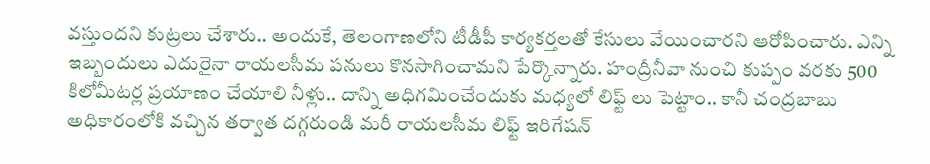వస్తుందని కుట్రలు చేశారు.. అందుకే, తెలంగాణలోని టీడీపీ కార్యకర్తలతో కేసులు వేయించారని ఆరోపించారు. ఎన్ని ఇబ్బందులు ఎదురైనా రాయలసీమ పనులు కొనసాగించామని పేర్కొన్నారు. హంద్రీనీవా నుంచి కుప్పం వరకు 500 కిలోమీటర్ల ప్రయాణం చేయాలి నీళ్లు.. దాన్ని అధిగమించేందుకు మధ్యలో లిఫ్ట్ లు పెట్టాం.. కానీ చంద్రబాబు అధికారంలోకి వచ్చిన తర్వాత దగ్గరుండి మరీ రాయలసీమ లిఫ్ట్ ఇరిగేషన్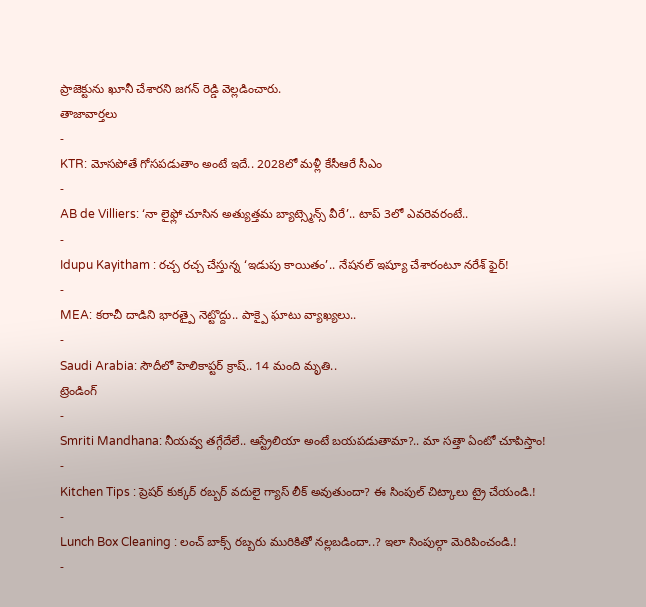ప్రాజెక్టును ఖూనీ చేశారని జగన్ రెడ్డి వెల్లడించారు.
తాజావార్తలు
-
KTR: మోసపోతే గోసపడుతాం అంటే ఇదే.. 2028లో మళ్లీ కేసీఆరే సీఎం
-
AB de Villiers: ‘నా లైఫ్లో చూసిన అత్యుత్తమ బ్యాట్స్మెన్స్ వీరే’.. టాప్ 3లో ఎవరెవరంటే..
-
Idupu Kayitham : రచ్చ రచ్చ చేస్తున్న ‘ఇడుపు కాయితం’.. నేషనల్ ఇష్యూ చేశారంటూ నరేశ్ ఫైర్!
-
MEA: కరాచీ దాడిని భారత్పై నెట్టొద్దు.. పాక్పై ఘాటు వ్యాఖ్యలు..
-
Saudi Arabia: సౌదీలో హెలికాప్టర్ క్రాష్.. 14 మంది మృతి..
ట్రెండింగ్
-
Smriti Mandhana: నీయవ్వ తగ్గేదేలే.. ఆస్ట్రేలియా అంటే బయపడుతామా?.. మా సత్తా ఏంటో చూపిస్తాం!
-
Kitchen Tips : ప్రెషర్ కుక్కర్ రబ్బర్ వదులై గ్యాస్ లీక్ అవుతుందా? ఈ సింపుల్ చిట్కాలు ట్రై చేయండి.!
-
Lunch Box Cleaning : లంచ్ బాక్స్ రబ్బరు మురికితో నల్లబడిందా..? ఇలా సింపుల్గా మెరిపించండి.!
-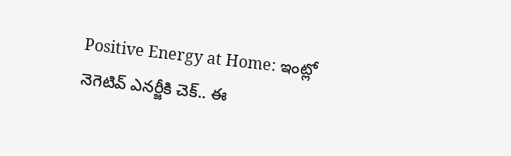Positive Energy at Home: ఇంట్లో నెగెటివ్ ఎనర్జీకి చెక్.. ఈ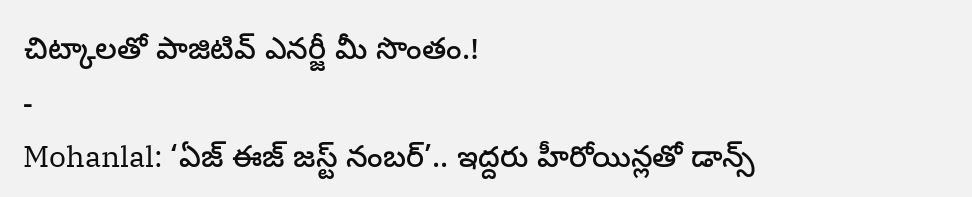చిట్కాలతో పాజిటివ్ ఎనర్జీ మీ సొంతం.!
-
Mohanlal: ‘ఏజ్ ఈజ్ జస్ట్ నంబర్’.. ఇద్దరు హీరోయిన్లతో డాన్స్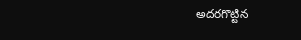అదరగొట్టిన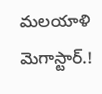మలయాళి మెగాస్టార్.!